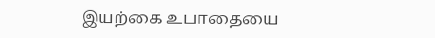இயற்கை உபாதையை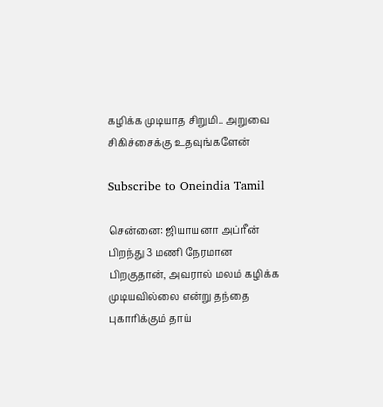கழிக்க முடியாத சிறுமி.. அறுவை சிகிச்சைக்கு உதவுங்களேன்

Subscribe to Oneindia Tamil

சென்னை: ஜியாயனா அப்ரீன் பிறந்து 3 மணி நேரமான பிறகுதான், அவரால் மலம் கழிக்க முடியவில்லை என்று தந்தை புகாரிக்கும் தாய்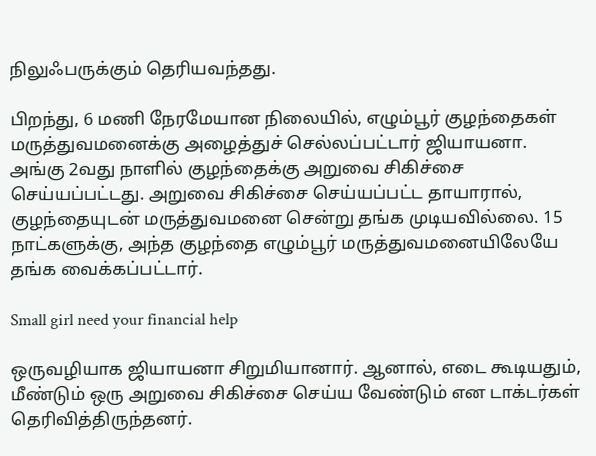நிலுஃபருக்கும் தெரியவந்தது.

பிறந்து, 6 மணி நேரமேயான நிலையில், எழும்பூர் குழந்தைகள் மருத்துவமனைக்கு அழைத்துச் செல்லப்பட்டார் ஜியாயனா. அங்கு 2வது நாளில் குழந்தைக்கு அறுவை சிகிச்சை செய்யப்பட்டது. அறுவை சிகிச்சை செய்யப்பட்ட தாயாரால், குழந்தையுடன் மருத்துவமனை சென்று தங்க முடியவில்லை. 15 நாட்களுக்கு, அந்த குழந்தை எழும்பூர் மருத்துவமனையிலேயே தங்க வைக்கப்பட்டார்.

Small girl need your financial help

ஒருவழியாக ஜியாயனா சிறுமியானார். ஆனால், எடை கூடியதும், மீண்டும் ஒரு அறுவை சிகிச்சை செய்ய வேண்டும் என டாக்டர்கள் தெரிவித்திருந்தனர்.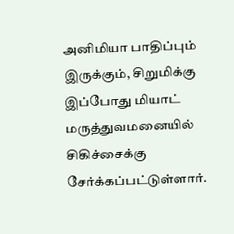அனிமியா பாதிப்பும் இருக்கும், சிறுமிக்கு இப்போது மியாட் மருத்துவமனையில் சிகிச்சைக்கு சேர்க்கப்பட்டுள்ளார்.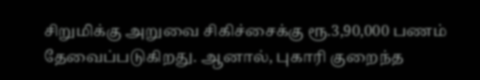சிறுமிக்கு அறுவை சிகிச்சைக்கு ரூ.3,90,000 பணம் தேவைப்படுகிறது. ஆனால், புகாரி குறைந்த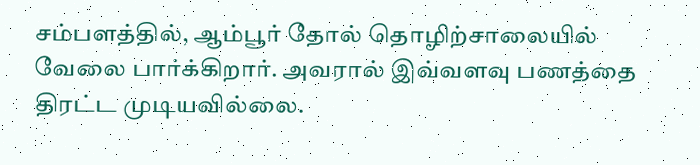சம்பளத்தில், ஆம்பூர் தோல் தொழிற்சாலையில் வேலை பார்க்கிறார். அவரால் இவ்வளவு பணத்தை திரட்ட முடியவில்லை.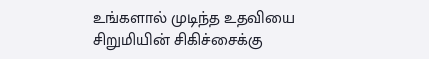உங்களால் முடிந்த உதவியை சிறுமியின் சிகிச்சைக்கு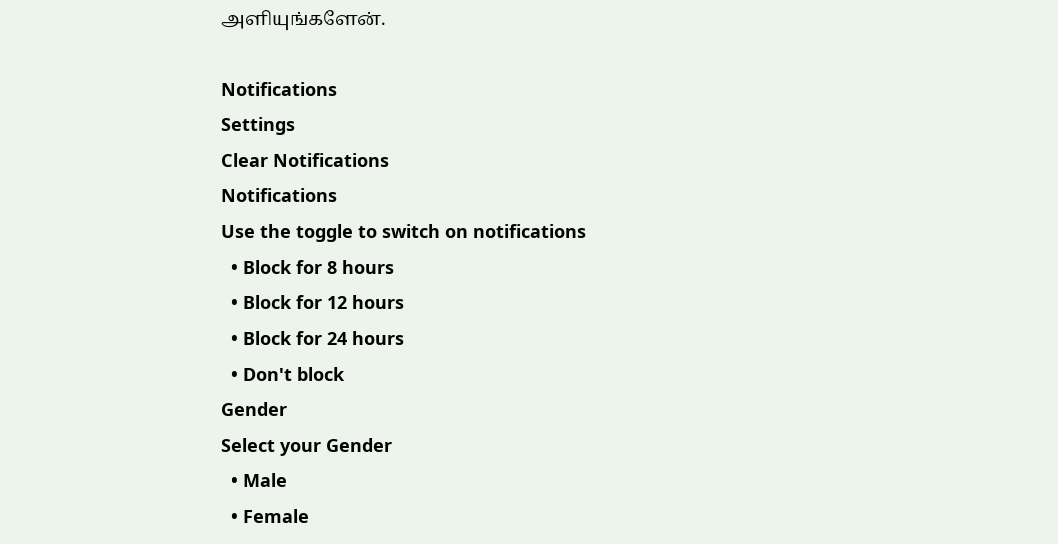அளியுங்களேன்.

Notifications
Settings
Clear Notifications
Notifications
Use the toggle to switch on notifications
  • Block for 8 hours
  • Block for 12 hours
  • Block for 24 hours
  • Don't block
Gender
Select your Gender
  • Male
  • Female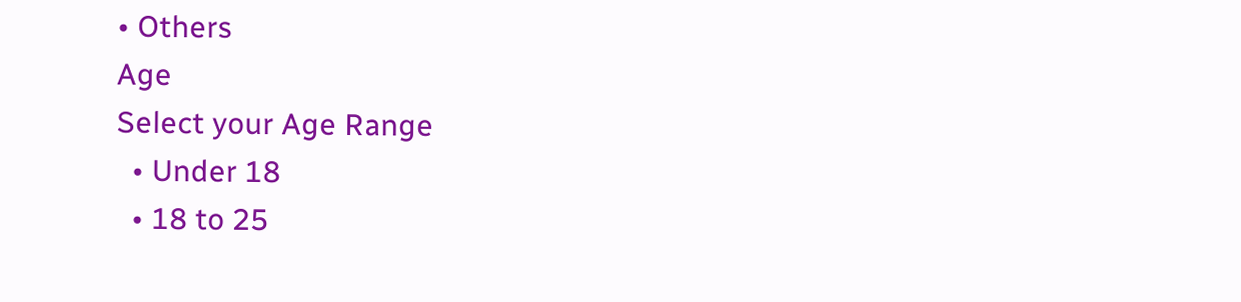• Others
Age
Select your Age Range
  • Under 18
  • 18 to 25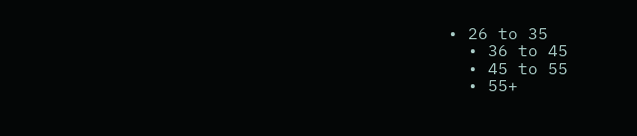• 26 to 35
  • 36 to 45
  • 45 to 55
  • 55+